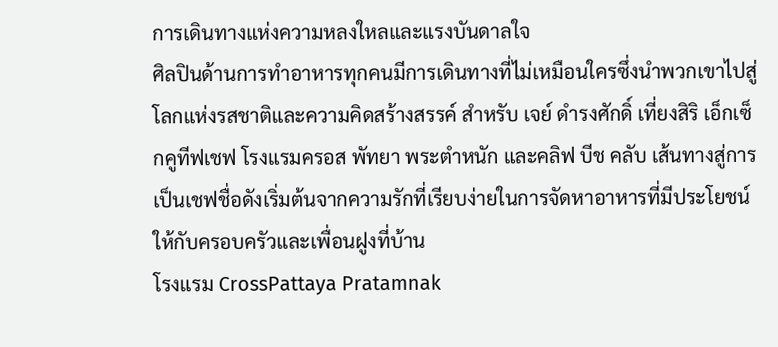การเดินทางแห่งความหลงใหลและแรงบันดาลใจ
ศิลปินด้านการทำอาหารทุกคนมีการเดินทางที่ไม่เหมือนใครซึ่งนำพวกเขาไปสู่โลกแห่งรสชาติและความคิดสร้างสรรค์ สำหรับ เจย์ ดำรงศักดิ์ เที่ยงสิริ เอ็กเซ็กคูทีฟเชฟ โรงแรมครอส พัทยา พระตำหนัก และคลิฟ บีช คลับ เส้นทางสู่การเป็นเชฟชื่อดังเริ่มต้นจากความรักที่เรียบง่ายในการจัดหาอาหารที่มีประโยชน์ให้กับครอบครัวและเพื่อนฝูงที่บ้าน
โรงแรม CrossPattaya Pratamnak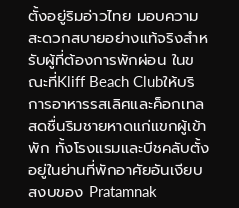ตั้งอยู่ริมอ่าวไทย มอบความสะดวกสบายอย่างแท้จริงสำหรับผู้ที่ต้องการพักผ่อน ในขณะที่Kliff Beach Clubให้บริการอาหารรสเลิศและค็อกเทลสดชื่นริมชายหาดแก่แขกผู้เข้าพัก ทั้งโรงแรมและบีชคลับตั้งอยู่ในย่านที่พักอาศัยอันเงียบสงบของ Pratamnak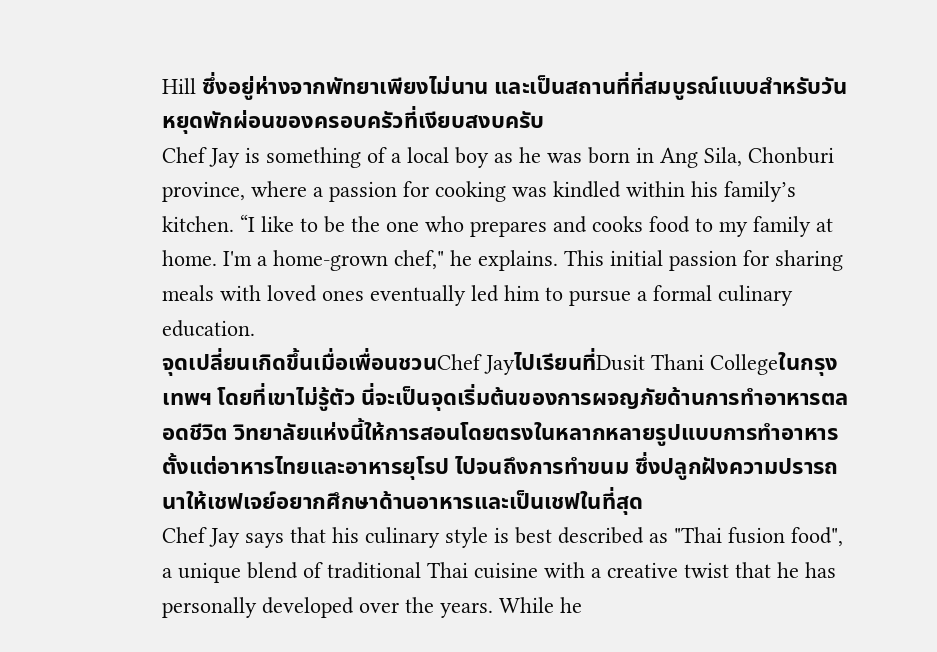Hill ซึ่งอยู่ห่างจากพัทยาเพียงไม่นาน และเป็นสถานที่ที่สมบูรณ์แบบสำหรับวันหยุดพักผ่อนของครอบครัวที่เงียบสงบครับ
Chef Jay is something of a local boy as he was born in Ang Sila, Chonburi province, where a passion for cooking was kindled within his family’s kitchen. “I like to be the one who prepares and cooks food to my family at home. I'm a home-grown chef," he explains. This initial passion for sharing meals with loved ones eventually led him to pursue a formal culinary education.
จุดเปลี่ยนเกิดขึ้นเมื่อเพื่อนชวนChef Jayไปเรียนที่Dusit Thani Collegeในกรุงเทพฯ โดยที่เขาไม่รู้ตัว นี่จะเป็นจุดเริ่มต้นของการผจญภัยด้านการทำอาหารตลอดชีวิต วิทยาลัยแห่งนี้ให้การสอนโดยตรงในหลากหลายรูปแบบการทำอาหาร ตั้งแต่อาหารไทยและอาหารยุโรป ไปจนถึงการทำขนม ซึ่งปลูกฝังความปรารถนาให้เชฟเจย์อยากศึกษาด้านอาหารและเป็นเชฟในที่สุด
Chef Jay says that his culinary style is best described as "Thai fusion food", a unique blend of traditional Thai cuisine with a creative twist that he has personally developed over the years. While he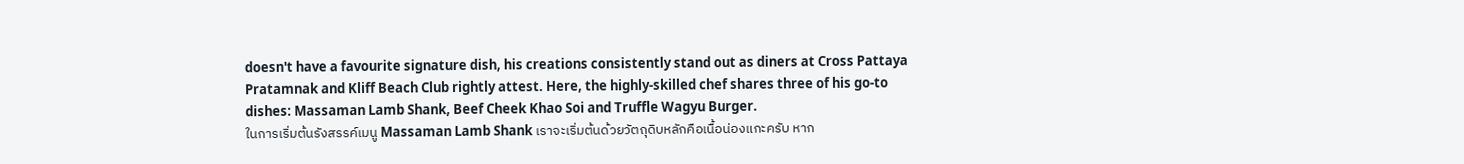doesn't have a favourite signature dish, his creations consistently stand out as diners at Cross Pattaya Pratamnak and Kliff Beach Club rightly attest. Here, the highly-skilled chef shares three of his go-to dishes: Massaman Lamb Shank, Beef Cheek Khao Soi and Truffle Wagyu Burger.
ในการเริ่มต้นรังสรรค์เมนู Massaman Lamb Shank เราจะเริ่มต้นด้วยวัตถุดิบหลักคือเนื้อน่องแกะครับ หาก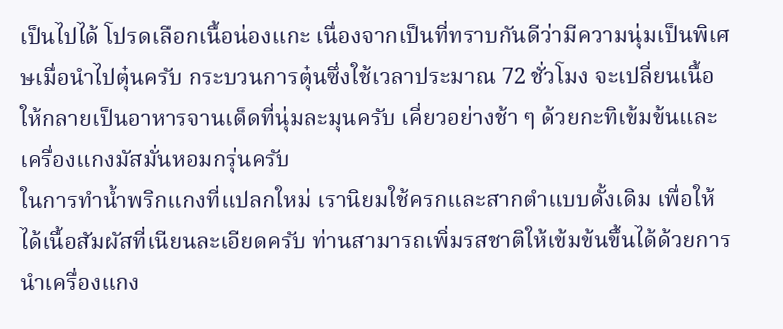เป็นไปได้ โปรดเลือกเนื้อน่องแกะ เนื่องจากเป็นที่ทราบกันดีว่ามีความนุ่มเป็นพิเศษเมื่อนำไปตุ๋นครับ กระบวนการตุ๋นซึ่งใช้เวลาประมาณ 72 ชั่วโมง จะเปลี่ยนเนื้อให้กลายเป็นอาหารจานเด็ดที่นุ่มละมุนครับ เคี่ยวอย่างช้า ๆ ด้วยกะทิเข้มข้นและเครื่องแกงมัสมั่นหอมกรุ่นครับ
ในการทำน้ำพริกแกงที่แปลกใหม่ เรานิยมใช้ครกและสากตำแบบดั้งเดิม เพื่อให้ได้เนื้อสัมผัสที่เนียนละเอียดครับ ท่านสามารถเพิ่มรสชาติให้เข้มข้นขึ้นได้ด้วยการนำเครื่องแกง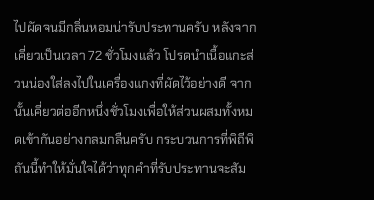ไปผัดจนมีกลิ่นหอมน่ารับประทานครับ หลังจากเคี่ยวเป็นเวลา 72 ชั่วโมงแล้ว โปรดนำเนื้อแกะส่วนน่องใส่ลงไปในเครื่องแกงที่ผัดไว้อย่างดี จากนั้นเคี่ยวต่ออีกหนึ่งชั่วโมงเพื่อให้ส่วนผสมทั้งหมดเข้ากันอย่างกลมกลืนครับ กระบวนการที่พิถีพิถันนี้ทำให้มั่นใจได้ว่าทุกคำที่รับประทานจะสัม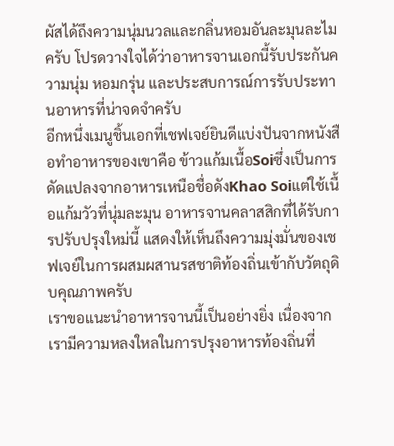ผัสได้ถึงความนุ่มนวลและกลิ่นหอมอันละมุนละไมครับ โปรดวางใจได้ว่าอาหารจานเอกนี้รับประกันความนุ่ม หอมกรุ่น และประสบการณ์การรับประทานอาหารที่น่าจดจำครับ
อีกหนึ่งเมนูชิ้นเอกที่เชฟเจย์ยินดีแบ่งปันจากหนังสือทำอาหารของเขาคือ ข้าวแก้มเนื้อSoiซึ่งเป็นการดัดแปลงจากอาหารเหนือชื่อดังKhao Soiแต่ใช้เนื้อแก้มวัวที่นุ่มละมุน อาหารจานคลาสสิกที่ได้รับการปรับปรุงใหม่นี้ แสดงให้เห็นถึงความมุ่งมั่นของเชฟเจย์ในการผสมผสานรสชาติท้องถิ่นเข้ากับวัตถุดิบคุณภาพครับ
เราขอแนะนำอาหารจานนี้เป็นอย่างยิ่ง เนื่องจากเรามีความหลงใหลในการปรุงอาหารท้องถิ่นที่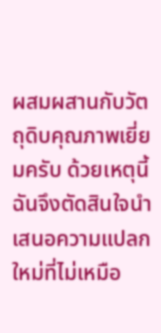ผสมผสานกับวัตถุดิบคุณภาพเยี่ยมครับ ด้วยเหตุนี้ ฉันจึงตัดสินใจนำเสนอความแปลกใหม่ที่ไม่เหมือ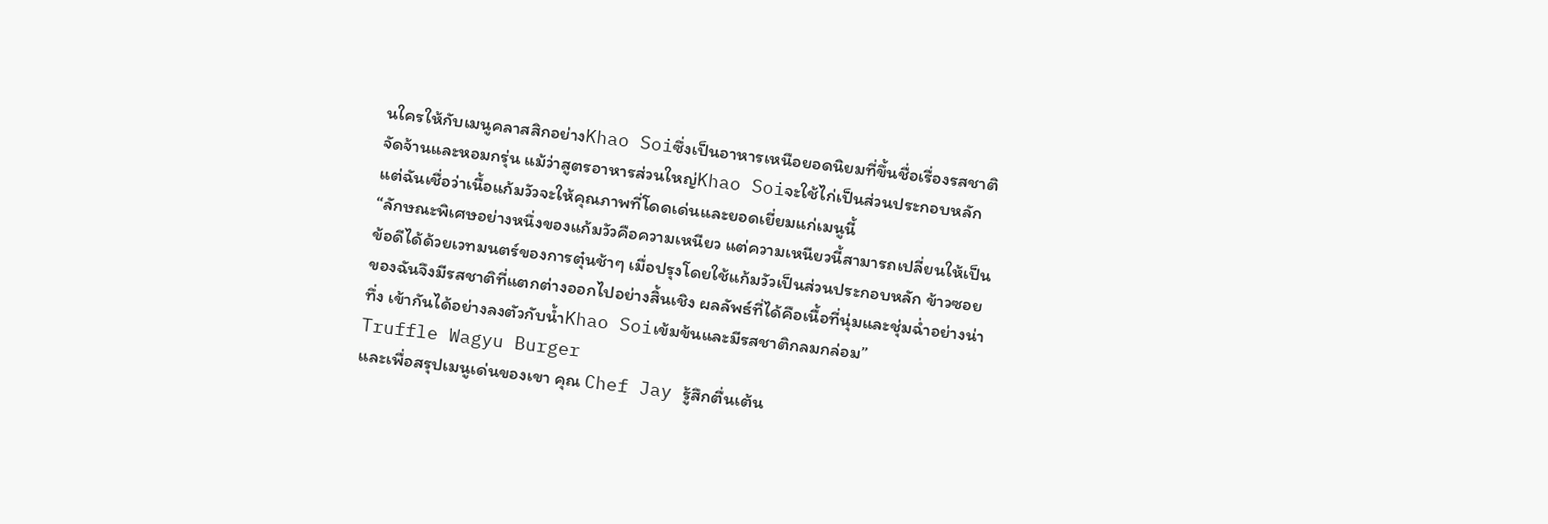นใครให้กับเมนูคลาสสิกอย่างKhao Soiซึ่งเป็นอาหารเหนือยอดนิยมที่ขึ้นชื่อเรื่องรสชาติจัดจ้านและหอมกรุ่น แม้ว่าสูตรอาหารส่วนใหญ่Khao Soiจะใช้ไก่เป็นส่วนประกอบหลัก แต่ฉันเชื่อว่าเนื้อแก้มวัวจะให้คุณภาพที่โดดเด่นและยอดเยี่ยมแก่เมนูนี้
“ลักษณะพิเศษอย่างหนึ่งของแก้มวัวคือความเหนียว แต่ความเหนียวนี้สามารถเปลี่ยนให้เป็นข้อดีได้ด้วยเวทมนตร์ของการตุ๋นช้าๆ เมื่อปรุงโดยใช้แก้มวัวเป็นส่วนประกอบหลัก ข้าวซอยของฉันจึงมีรสชาติที่แตกต่างออกไปอย่างสิ้นเชิง ผลลัพธ์ที่ได้คือเนื้อที่นุ่มและชุ่มฉ่ำอย่างน่าทึ่ง เข้ากันได้อย่างลงตัวกับน้ำKhao Soiเข้มข้นและมีรสชาติกลมกล่อม”
Truffle Wagyu Burger
และเพื่อสรุปเมนูเด่นของเขา คุณ Chef Jay รู้สึกตื่นเต้น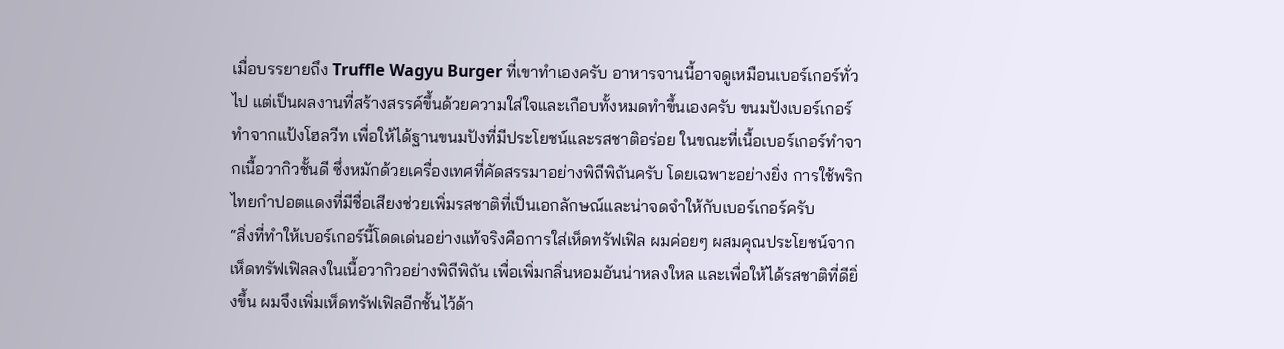เมื่อบรรยายถึง Truffle Wagyu Burger ที่เขาทำเองครับ อาหารจานนี้อาจดูเหมือนเบอร์เกอร์ทั่วไป แต่เป็นผลงานที่สร้างสรรค์ขึ้นด้วยความใส่ใจและเกือบทั้งหมดทำขึ้นเองครับ ขนมปังเบอร์เกอร์ทำจากแป้งโฮลวีท เพื่อให้ได้ฐานขนมปังที่มีประโยชน์และรสชาติอร่อย ในขณะที่เนื้อเบอร์เกอร์ทำจากเนื้อวากิวชั้นดี ซึ่งหมักด้วยเครื่องเทศที่คัดสรรมาอย่างพิถีพิถันครับ โดยเฉพาะอย่างยิ่ง การใช้พริกไทยกำปอตแดงที่มีชื่อเสียงช่วยเพิ่มรสชาติที่เป็นเอกลักษณ์และน่าจดจำให้กับเบอร์เกอร์ครับ
“สิ่งที่ทำให้เบอร์เกอร์นี้โดดเด่นอย่างแท้จริงคือการใส่เห็ดทรัฟเฟิล ผมค่อยๆ ผสมคุณประโยชน์จากเห็ดทรัฟเฟิลลงในเนื้อวากิวอย่างพิถีพิถัน เพื่อเพิ่มกลิ่นหอมอันน่าหลงใหล และเพื่อให้ได้รสชาติที่ดียิ่งขึ้น ผมจึงเพิ่มเห็ดทรัฟเฟิลอีกชั้นไว้ด้า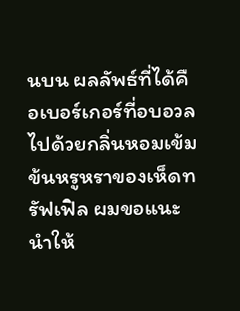นบน ผลลัพธ์ที่ได้คือเบอร์เกอร์ที่อบอวลไปด้วยกลิ่นหอมเข้มข้นหรูหราของเห็ดทรัฟเฟิล ผมขอแนะนำให้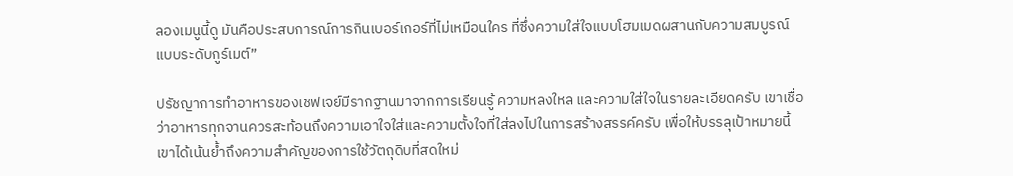ลองเมนูนี้ดู มันคือประสบการณ์การกินเบอร์เกอร์ที่ไม่เหมือนใคร ที่ซึ่งความใส่ใจแบบโฮมเมดผสานกับความสมบูรณ์แบบระดับกูร์เมต์”

ปรัชญาการทำอาหารของเชฟเจย์มีรากฐานมาจากการเรียนรู้ ความหลงใหล และความใส่ใจในรายละเอียดครับ เขาเชื่อว่าอาหารทุกจานควรสะท้อนถึงความเอาใจใส่และความตั้งใจที่ใส่ลงไปในการสร้างสรรค์ครับ เพื่อให้บรรลุเป้าหมายนี้ เขาได้เน้นย้ำถึงความสำคัญของการใช้วัตถุดิบที่สดใหม่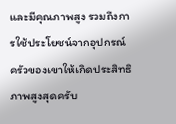และมีคุณภาพสูง รวมถึงการใช้ประโยชน์จากอุปกรณ์ครัวของเขาให้เกิดประสิทธิภาพสูงสุดครับ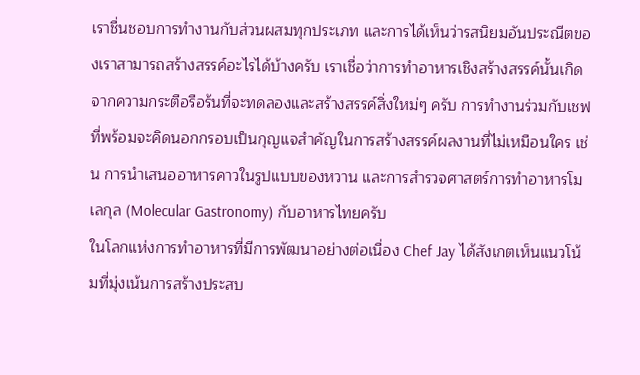เราชื่นชอบการทำงานกับส่วนผสมทุกประเภท และการได้เห็นว่ารสนิยมอันประณีตของเราสามารถสร้างสรรค์อะไรได้บ้างครับ เราเชื่อว่าการทำอาหารเชิงสร้างสรรค์นั้นเกิดจากความกระตือรือร้นที่จะทดลองและสร้างสรรค์สิ่งใหม่ๆ ครับ การทำงานร่วมกับเชฟที่พร้อมจะคิดนอกกรอบเป็นกุญแจสำคัญในการสร้างสรรค์ผลงานที่ไม่เหมือนใคร เช่น การนำเสนออาหารคาวในรูปแบบของหวาน และการสำรวจศาสตร์การทำอาหารโมเลกุล (Molecular Gastronomy) กับอาหารไทยครับ
ในโลกแห่งการทำอาหารที่มีการพัฒนาอย่างต่อเนื่อง Chef Jay ได้สังเกตเห็นแนวโน้มที่มุ่งเน้นการสร้างประสบ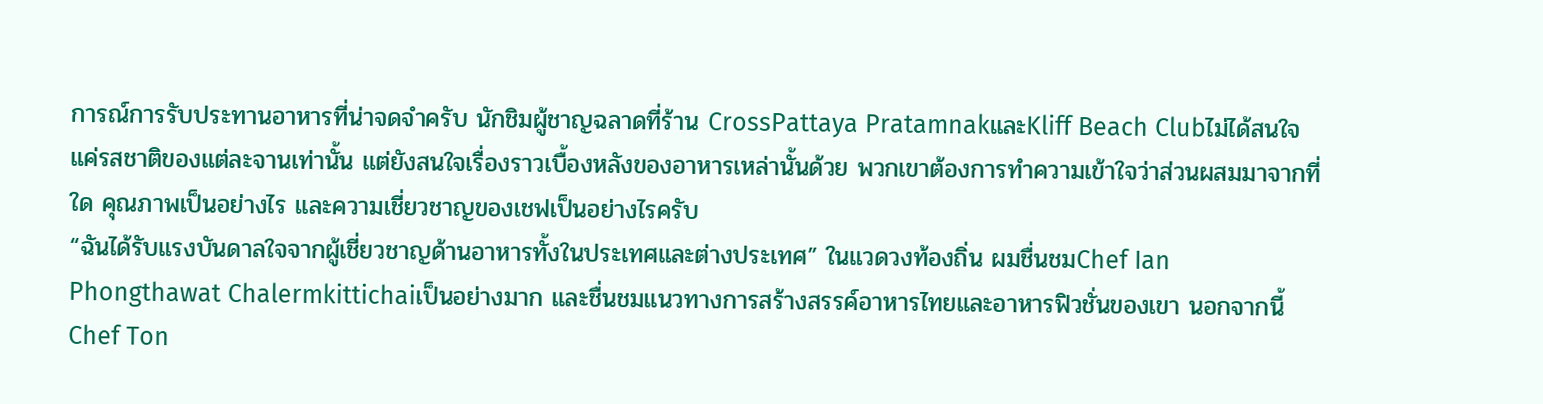การณ์การรับประทานอาหารที่น่าจดจำครับ นักชิมผู้ชาญฉลาดที่ร้าน CrossPattaya PratamnakและKliff Beach Clubไม่ได้สนใจแค่รสชาติของแต่ละจานเท่านั้น แต่ยังสนใจเรื่องราวเบื้องหลังของอาหารเหล่านั้นด้วย พวกเขาต้องการทำความเข้าใจว่าส่วนผสมมาจากที่ใด คุณภาพเป็นอย่างไร และความเชี่ยวชาญของเชฟเป็นอย่างไรครับ
“ฉันได้รับแรงบันดาลใจจากผู้เชี่ยวชาญด้านอาหารทั้งในประเทศและต่างประเทศ” ในแวดวงท้องถิ่น ผมชื่นชมChef Ian Phongthawat Chalermkittichaiเป็นอย่างมาก และชื่นชมแนวทางการสร้างสรรค์อาหารไทยและอาหารฟิวชั่นของเขา นอกจากนี้Chef Ton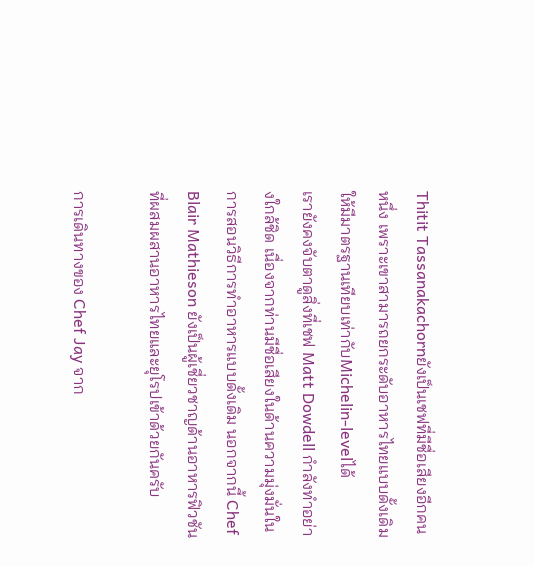Thitit Tassanakachornยังเป็นเชฟที่มีชื่อเสียงอีกคนหนึ่ง เพราะเขาสามารถยกระดับอาหารไทยแบบดั้งเดิมให้มีมาตรฐานเทียบเท่ากับMichelin-levelได้
เรายังคงจับตาดูสิ่งที่เชฟ Matt Dowdell กำลังทำอย่างใกล้ชิด เนื่องจากท่านมีชื่อเสียงในด้านความมุ่งมั่นในการสอนวิธีการทำอาหารแบบดั้งเดิม นอกจากนี้ Chef Blair Mathieson ยังเป็นผู้เชี่ยวชาญด้านอาหารฟิวชันที่ผสมผสานอาหารไทยและยุโรปเข้าด้วยกันครับ

การเดินทางของ Chef Jay จาก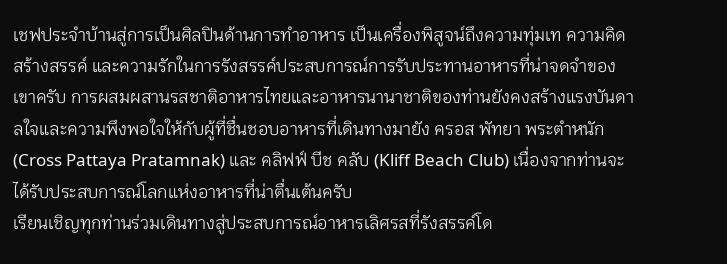เชฟประจำบ้านสู่การเป็นศิลปินด้านการทำอาหาร เป็นเครื่องพิสูจน์ถึงความทุ่มเท ความคิดสร้างสรรค์ และความรักในการรังสรรค์ประสบการณ์การรับประทานอาหารที่น่าจดจำของเขาครับ การผสมผสานรสชาติอาหารไทยและอาหารนานาชาติของท่านยังคงสร้างแรงบันดาลใจและความพึงพอใจให้กับผู้ที่ชื่นชอบอาหารที่เดินทางมายัง ครอส พัทยา พระตำหนัก (Cross Pattaya Pratamnak) และ คลิฟฟ์ บีช คลับ (Kliff Beach Club) เนื่องจากท่านจะได้รับประสบการณ์โลกแห่งอาหารที่น่าตื่นเต้นครับ
เรียนเชิญทุกท่านร่วมเดินทางสู่ประสบการณ์อาหารเลิศรสที่รังสรรค์โด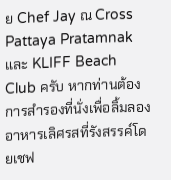ย Chef Jay ณ Cross Pattaya Pratamnak และ KLIFF Beach Club ครับ หากท่านต้องการสำรองที่นั่งเพื่อลิ้มลองอาหารเลิศรสที่รังสรรค์โดยเชฟ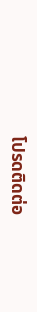โปรดติดต่อ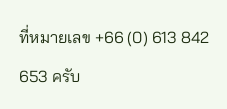ที่หมายเลข +66 (0) 613 842 653 ครับ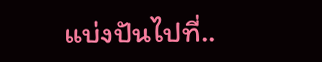แบ่งปันไปที่..